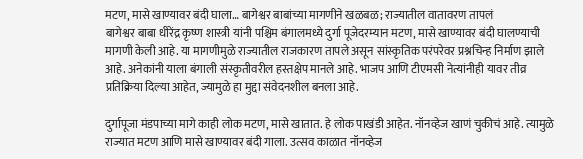मटण, मासे खाण्यावर बंदी घाला… बागेश्वर बाबांच्या मागणीने खळबळ; राज्यातील वातावरण तापलं
बागेश्वर बाबा धीरेंद्र कृष्ण शास्त्री यांनी पश्चिम बंगालमध्ये दुर्गा पूजेदरम्यान मटण, मासे खाण्यावर बंदी घालण्याची मागणी केली आहे. या मागणीमुळे राज्यातील राजकारण तापले असून सांस्कृतिक परंपरेवर प्रश्नचिन्ह निर्माण झाले आहे. अनेकांनी याला बंगाली संस्कृतीवरील हस्तक्षेप मानले आहे. भाजप आणि टीएमसी नेत्यांनीही यावर तीव्र प्रतिक्रिया दिल्या आहेत, ज्यामुळे हा मुद्दा संवेदनशील बनला आहे.

दुर्गापूजा मंडपाच्या मागे काही लोक मटण, मासे खातात. हे लोक पाखंडी आहेत. नॉनव्हेज खाणं चुकीचं आहे. त्यामुळे राज्यात मटण आणि मासे खाण्यावर बंदी गाला. उत्सव काळात नॉनव्हेज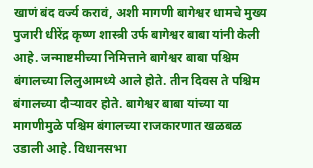खाणं बंद वर्ज्य करावं, अशी मागणी बागेश्वर धामचे मुख्य पुजारी धीरेंद्र कृष्ण शास्त्री उर्फ बागेश्वर बाबा यांनी केली आहे. जन्माष्टमीच्या निमित्ताने बागेश्वर बाबा पश्चिम बंगालच्या लिलुआमध्ये आले होते. तीन दिवस ते पश्चिम बंगालच्या दौऱ्यावर होते. बागेश्वर बाबा यांच्या या मागणीमुळे पश्चिम बंगालच्या राजकारणात खळबळ उडाली आहे. विधानसभा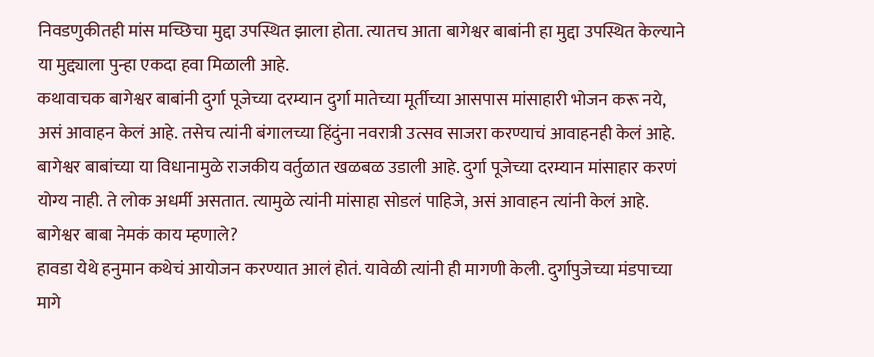निवडणुकीतही मांस मच्छिचा मुद्दा उपस्थित झाला होता. त्यातच आता बागेश्वर बाबांनी हा मुद्दा उपस्थित केल्याने या मुद्द्याला पुन्हा एकदा हवा मिळाली आहे.
कथावाचक बागेश्वर बाबांनी दुर्गा पूजेच्या दरम्यान दुर्गा मातेच्या मूर्तीच्या आसपास मांसाहारी भोजन करू नये, असं आवाहन केलं आहे. तसेच त्यांनी बंगालच्या हिंदुंना नवरात्री उत्सव साजरा करण्याचं आवाहनही केलं आहे. बागेश्वर बाबांच्या या विधानामुळे राजकीय वर्तुळात खळबळ उडाली आहे. दुर्गा पूजेच्या दरम्यान मांसाहार करणं योग्य नाही. ते लोक अधर्मी असतात. त्यामुळे त्यांनी मांसाहा सोडलं पाहिजे, असं आवाहन त्यांनी केलं आहे.
बागेश्वर बाबा नेमकं काय म्हणाले?
हावडा येथे हनुमान कथेचं आयोजन करण्यात आलं होतं. यावेळी त्यांनी ही मागणी केली. दुर्गापुजेच्या मंडपाच्या मागे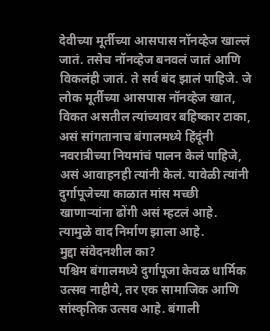देवीच्या मूर्तीच्या आसपास नॉनव्हेज खाल्लं जातं. तसेच नॉनव्हेज बनवलं जातं आणि विकलंही जातं. ते सर्व बंद झालं पाहिजे. जे लोक मूर्तीच्या आसपास नॉनव्हेज खात, विकत असतील त्यांच्यावर बहिष्कार टाका, असं सांगतानाच बंगालमध्ये हिंदूंनी नवरात्रीच्या नियमांचं पालन केलं पाहिजे, असं आवाहनही त्यांनी केलं. यावेळी त्यांनी दुर्गापूजेच्या काळात मांस मच्छी खाणाऱ्यांना ढोंगी असं म्हटलं आहे. त्यामुळे वाद निर्माण झाला आहे.
मुद्दा संवेदनशील का?
पश्चिम बंगालमध्ये दुर्गापूजा केवळ धार्मिक उत्सव नाहीये, तर एक सामाजिक आणि सांस्कृतिक उत्सव आहे. बंगाली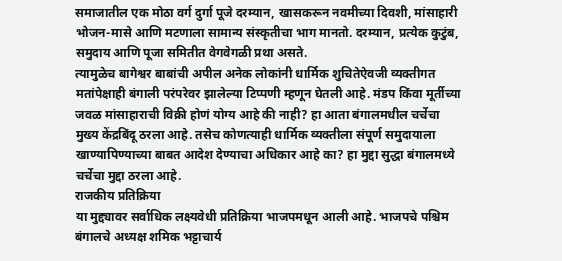समाजातील एक मोठा वर्ग दुर्गा पूजे दरम्यान, खासकरून नवमीच्या दिवशी, मांसाहारी भोजन-मासे आणि मटणाला सामान्य संस्कृतीचा भाग मानतो. दरम्यान, प्रत्येक कुटुंब, समुदाय आणि पूजा समितीत वेगवेगळी प्रथा असते.
त्यामुळेच बागेश्वर बाबांची अपील अनेक लोकांनी धार्मिक शुचितेऐवजी व्यक्तीगत मतांपेक्षाही बंगाली परंपरेवर झालेल्या टिप्पणी म्हणून घेतली आहे. मंडप किंवा मूर्तीच्या जवळ मांसाहाराची विक्री होणं योग्य आहे की नाही? हा आता बंगालमधील चर्चेचा मुख्य केंद्रबिंदू ठरला आहे. तसेच कोणत्याही धार्मिक व्यक्तीला संपूर्ण समुदायाला खाण्यापिण्याच्या बाबत आदेश देण्याचा अधिकार आहे का? हा मुद्दा सुद्धा बंगालमध्ये चर्चेचा मुद्दा ठरला आहे.
राजकीय प्रतिक्रिया
या मुद्द्यावर सर्वाधिक लक्ष्यवेधी प्रतिक्रिया भाजपमधून आली आहे. भाजपचे पश्चिम बंगालचे अध्यक्ष शमिक भट्टाचार्य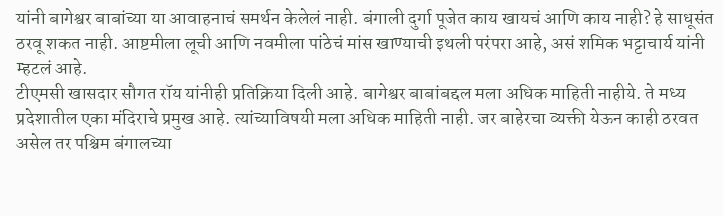यांनी बागेश्वर बाबांच्या या आवाहनाचं समर्थन केलेलं नाही. बंगाली दुर्गा पूजेत काय खायचं आणि काय नाही? हे साधूसंत ठरवू शकत नाही. आष्टमीला लूची आणि नवमीला पांठेचं मांस खाण्याची इथली परंपरा आहे, असं शमिक भट्टाचार्य यांनी म्हटलं आहे.
टीएमसी खासदार सौगत रॉय यांनीही प्रतिक्रिया दिली आहे. बागेश्वर बाबांबद्दल मला अधिक माहिती नाहीये. ते मध्य प्रदेशातील एका मंदिराचे प्रमुख आहे. त्यांच्याविषयी मला अधिक माहिती नाही. जर बाहेरचा व्यक्ती येऊन काही ठरवत असेल तर पश्चिम बंगालच्या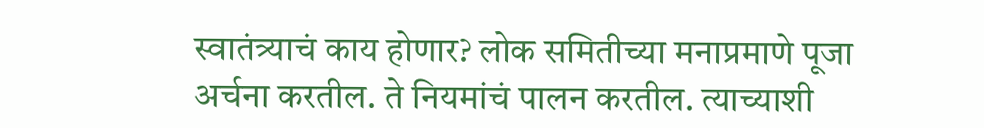स्वातंत्र्याचं काय होणार? लोक समितीच्या मनाप्रमाणे पूजा अर्चना करतील. ते नियमांचं पालन करतील. त्याच्याशी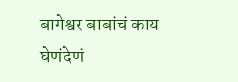बागेश्वर बाबांचं काय घेणंदेणं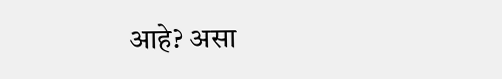आहे? असा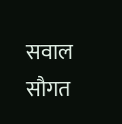सवाल सौगत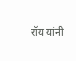रॉय यांनी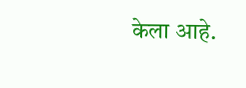केला आहे.